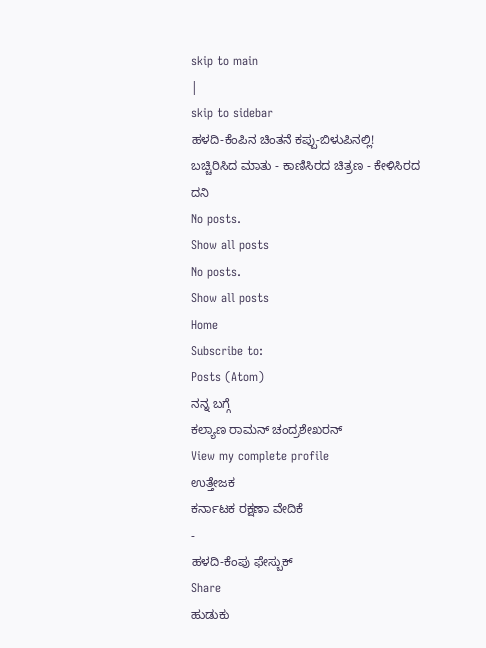skip to main
|
skip to sidebar
ಹಳದಿ-ಕೆಂಪಿನ ಚಿಂತನೆ ಕಪ್ಪು-ಬಿಳುಪಿನಲ್ಲಿ!
ಬಚ್ಚಿರಿಸಿದ ಮಾತು - ಕಾಣಿಸಿರದ ಚಿತ್ರಣ - ಕೇಳಿಸಿರದ ದನಿ
No posts.
Show all posts
No posts.
Show all posts
Home
Subscribe to:
Posts (Atom)
ನನ್ನ ಬಗ್ಗೆ
ಕಲ್ಯಾಣ ರಾಮನ್ ಚಂದ್ರಶೇಖರನ್
View my complete profile
ಉತ್ತೇಜಕ
ಕರ್ನಾಟಕ ರಕ್ಷಣಾ ವೇದಿಕೆ
-
ಹಳದಿ-ಕೆಂಪು ಫೇಸ್ಬುಕ್
Share
ಹುಡುಕು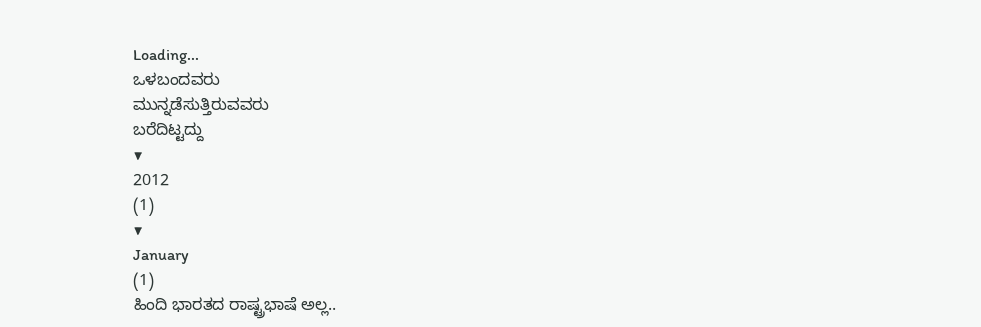Loading...
ಒಳಬಂದವರು
ಮುನ್ನಡೆಸುತ್ತಿರುವವರು
ಬರೆದಿಟ್ಟದ್ದು
▼
2012
(1)
▼
January
(1)
ಹಿಂದಿ ಭಾರತದ ರಾಷ್ಟ್ರಭಾಷೆ ಅಲ್ಲ..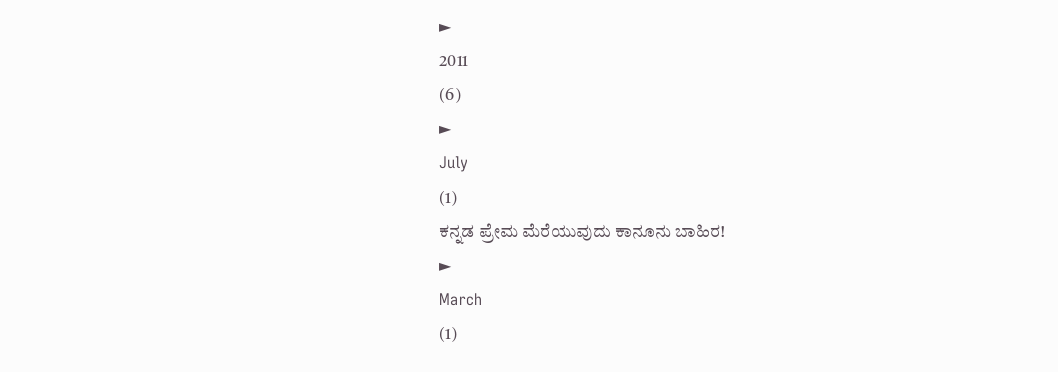►
2011
(6)
►
July
(1)
ಕನ್ನಡ ಪ್ರೇಮ ಮೆರೆಯುವುದು ಕಾನೂನು ಬಾಹಿರ!
►
March
(1)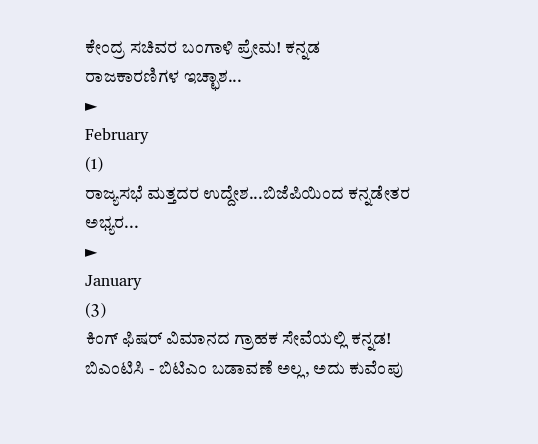ಕೇಂದ್ರ ಸಚಿವರ ಬಂಗಾಳಿ ಪ್ರೇಮ! ಕನ್ನಡ ರಾಜಕಾರಣಿಗಳ ಇಚ್ಛಾಶ...
►
February
(1)
ರಾಜ್ಯಸಭೆ ಮತ್ತದರ ಉದ್ದೇಶ...ಬಿಜೆಪಿಯಿಂದ ಕನ್ನಡೇತರ ಅಭ್ಯರ...
►
January
(3)
ಕಿಂಗ್ ಫಿಷರ್ ವಿಮಾನದ ಗ್ರಾಹಕ ಸೇವೆಯಲ್ಲಿ ಕನ್ನಡ!
ಬಿಎಂಟಿಸಿ - ಬಿಟಿಎಂ ಬಡಾವಣೆ ಅಲ್ಲ, ಅದು ಕುವೆಂಪು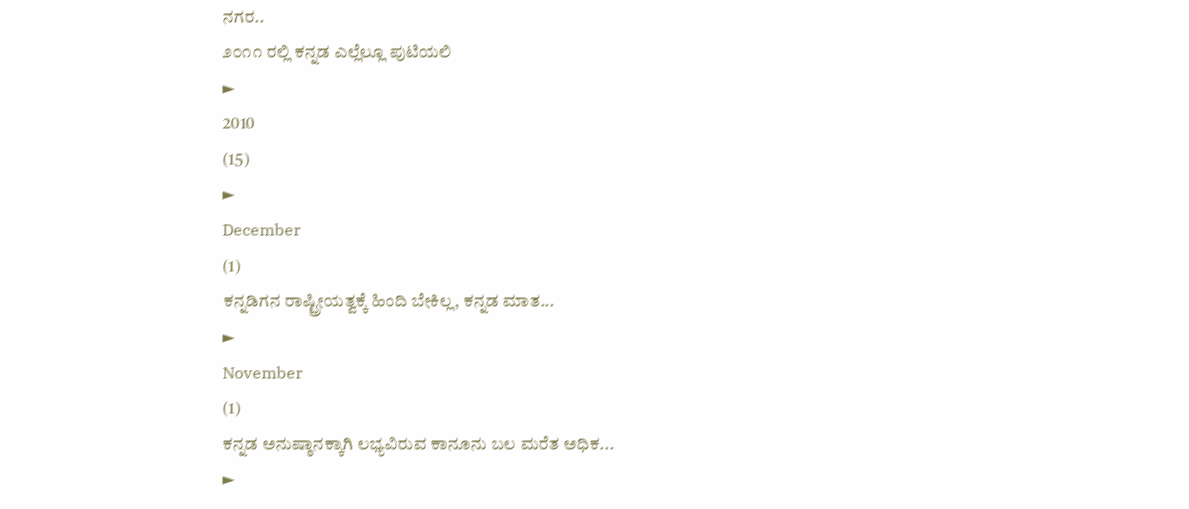ನಗರ..
೨೦೧೧ ರಲ್ಲಿ ಕನ್ನಡ ಎಲ್ಲೆಲ್ಲೂ ಪುಟಿಯಲಿ
►
2010
(15)
►
December
(1)
ಕನ್ನಡಿಗನ ರಾಷ್ಟ್ರೀಯತ್ವಕ್ಕೆ ಹಿಂದಿ ಬೇಕಿಲ್ಲ, ಕನ್ನಡ ಮಾತ...
►
November
(1)
ಕನ್ನಡ ಅನುಷ್ಠಾನಕ್ಕಾಗಿ ಲಭ್ಯವಿರುವ ಕಾನೂನು ಬಲ ಮರೆತ ಅಧಿಕ...
►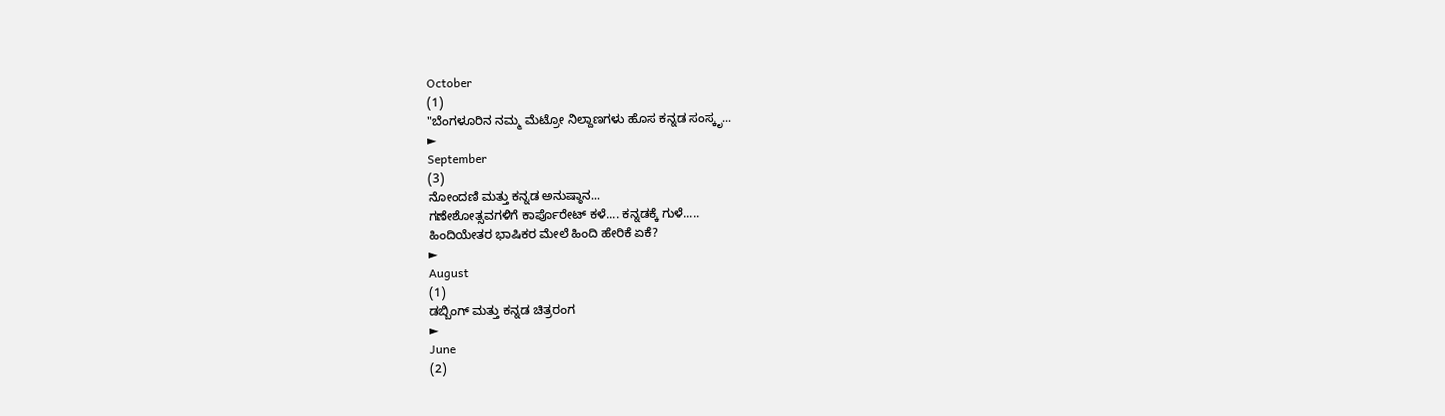October
(1)
"ಬೆಂಗಳೂರಿನ ನಮ್ಮ ಮೆಟ್ರೋ ನಿಲ್ದಾಣಗಳು ಹೊಸ ಕನ್ನಡ ಸಂಸ್ಕೃ...
►
September
(3)
ನೋಂದಣಿ ಮತ್ತು ಕನ್ನಡ ಅನುಷ್ಠಾನ...
ಗಣೇಶೋತ್ಸವಗಳಿಗೆ ಕಾರ್ಪೊರೇಟ್ ಕಳೆ.... ಕನ್ನಡಕ್ಕೆ ಗುಳೆ.....
ಹಿಂದಿಯೇತರ ಭಾಷಿಕರ ಮೇಲೆ ಹಿಂದಿ ಹೇರಿಕೆ ಏಕೆ?
►
August
(1)
ಡಬ್ಬಿಂಗ್ ಮತ್ತು ಕನ್ನಡ ಚಿತ್ರರಂಗ
►
June
(2)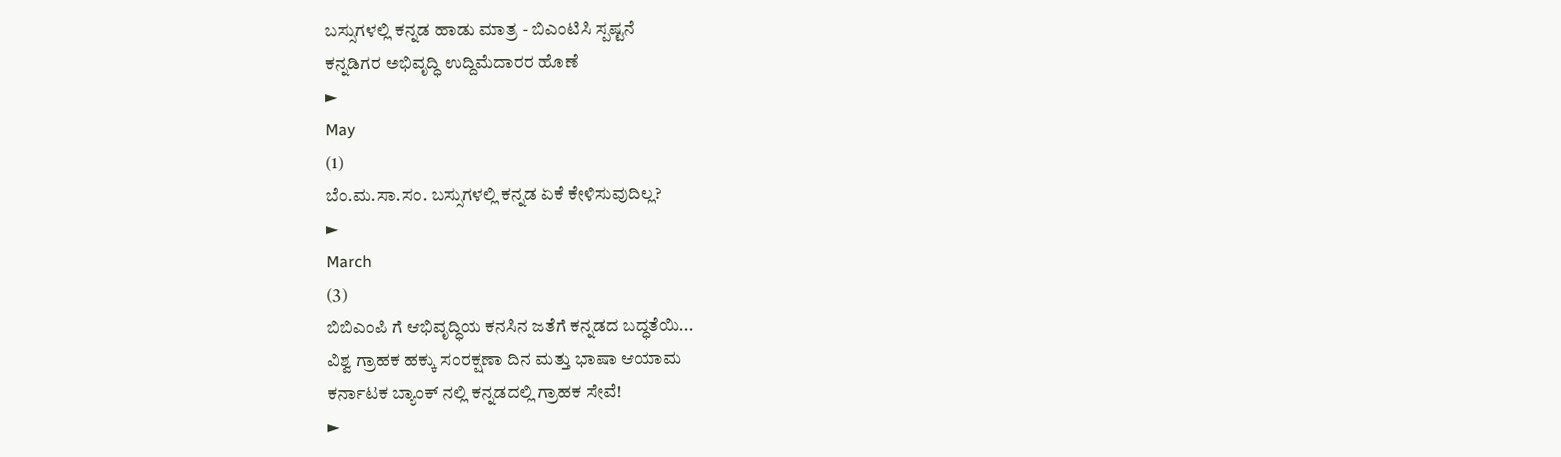ಬಸ್ಸುಗಳಲ್ಲಿ ಕನ್ನಡ ಹಾಡು ಮಾತ್ರ - ಬಿಎಂಟಿಸಿ ಸ್ಪಷ್ಟನೆ
ಕನ್ನಡಿಗರ ಅಭಿವೃದ್ಧಿ ಉದ್ದಿಮೆದಾರರ ಹೊಣೆ
►
May
(1)
ಬೆಂ.ಮ.ಸಾ.ಸಂ. ಬಸ್ಸುಗಳಲ್ಲಿ ಕನ್ನಡ ಏಕೆ ಕೇಳಿಸುವುದಿಲ್ಲ?
►
March
(3)
ಬಿಬಿಎಂಪಿ ಗೆ ಆಭಿವೃದ್ಧಿಯ ಕನಸಿನ ಜತೆಗೆ ಕನ್ನಡದ ಬದ್ಧತೆಯಿ...
ವಿಶ್ವ ಗ್ರಾಹಕ ಹಕ್ಕು ಸಂರಕ್ಷಣಾ ದಿನ ಮತ್ತು ಭಾಷಾ ಆಯಾಮ
ಕರ್ನಾಟಕ ಬ್ಯಾಂಕ್ ನಲ್ಲಿ ಕನ್ನಡದಲ್ಲಿ ಗ್ರಾಹಕ ಸೇವೆ!
►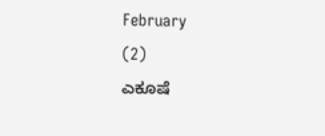February
(2)
ಎಕೂಷೆ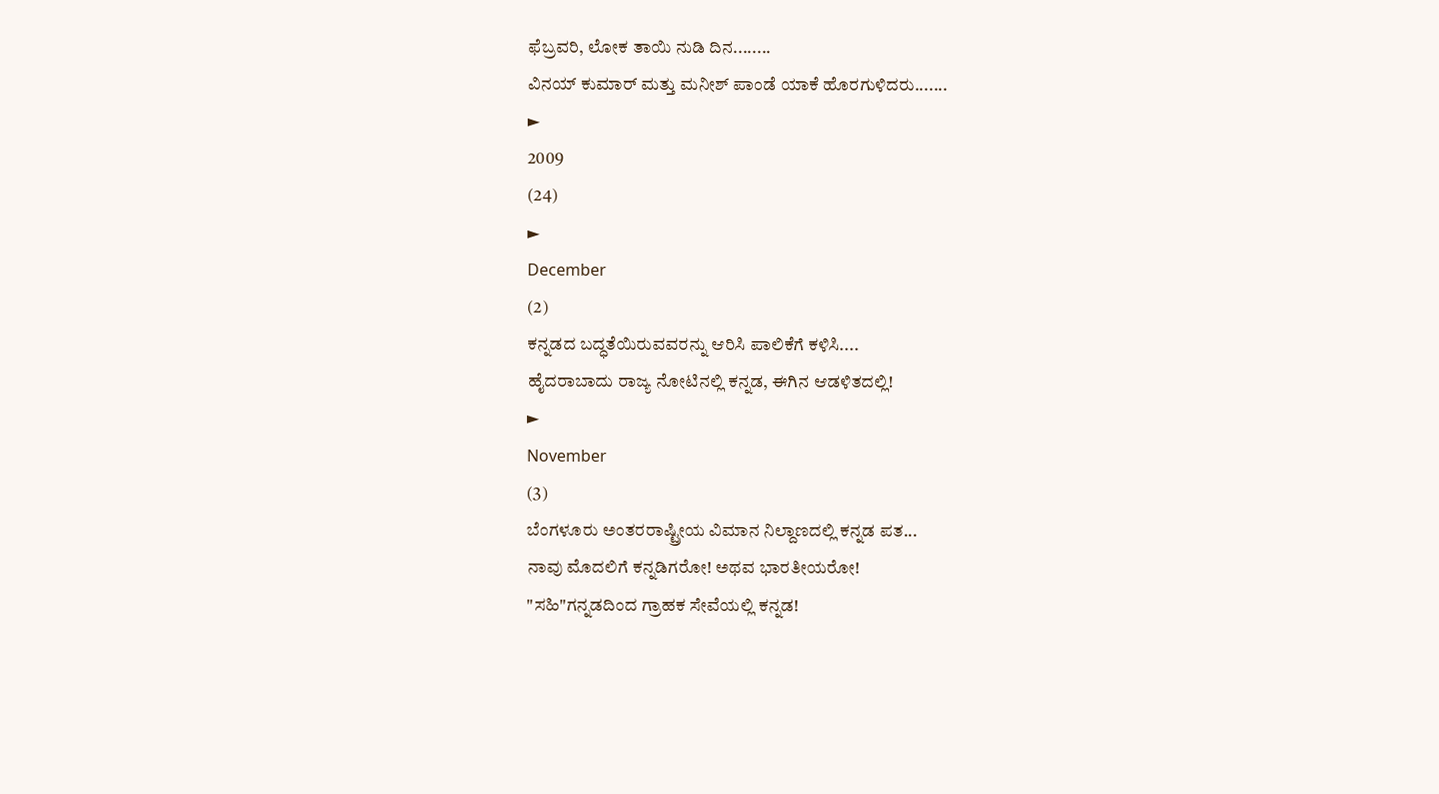ಫೆಬ್ರವರಿ, ಲೋಕ ತಾಯಿ ನುಡಿ ದಿನ........
ವಿನಯ್ ಕುಮಾರ್ ಮತ್ತು ಮನೀಶ್ ಪಾಂಡೆ ಯಾಕೆ ಹೊರಗುಳಿದರು.......
►
2009
(24)
►
December
(2)
ಕನ್ನಡದ ಬದ್ಧತೆಯಿರುವವರನ್ನು ಆರಿಸಿ ಪಾಲಿಕೆಗೆ ಕಳಿಸಿ....
ಹೈದರಾಬಾದು ರಾಜ್ಯ ನೋಟಿನಲ್ಲಿ ಕನ್ನಡ, ಈಗಿನ ಆಡಳಿತದಲ್ಲಿ!
►
November
(3)
ಬೆಂಗಳೂರು ಅಂತರರಾಷ್ಟ್ರೀಯ ವಿಮಾನ ನಿಲ್ದಾಣದಲ್ಲಿ ಕನ್ನಡ ಪತ...
ನಾವು ಮೊದಲಿಗೆ ಕನ್ನಡಿಗರೋ! ಅಥವ ಭಾರತೀಯರೋ!
"ಸಹಿ"ಗನ್ನಡದಿಂದ ಗ್ರಾಹಕ ಸೇವೆಯಲ್ಲಿ ಕನ್ನಡ!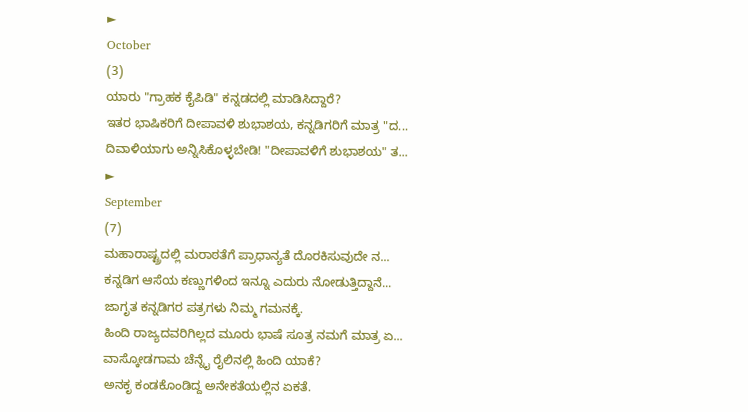►
October
(3)
ಯಾರು "ಗ್ರಾಹಕ ಕೈಪಿಡಿ" ಕನ್ನಡದಲ್ಲಿ ಮಾಡಿಸಿದ್ದಾರೆ?
ಇತರ ಭಾಷಿಕರಿಗೆ ದೀಪಾವಳಿ ಶುಭಾಶಯ, ಕನ್ನಡಿಗರಿಗೆ ಮಾತ್ರ "ದ...
ದಿವಾಳಿಯಾಗು ಅನ್ನಿಸಿಕೊಳ್ಳಬೇಡಿ! "ದೀಪಾವಳಿಗೆ ಶುಭಾಶಯ" ತ...
►
September
(7)
ಮಹಾರಾಷ್ಟ್ರದಲ್ಲಿ ಮರಾಠತೆಗೆ ಪ್ರಾಧಾನ್ಯತೆ ದೊರಕಿಸುವುದೇ ನ...
ಕನ್ನಡಿಗ ಆಸೆಯ ಕಣ್ಣುಗಳಿಂದ ಇನ್ನೂ ಎದುರು ನೋಡುತ್ತಿದ್ದಾನೆ...
ಜಾಗೃತ ಕನ್ನಡಿಗರ ಪತ್ರಗಳು ನಿಮ್ಮ ಗಮನಕ್ಕೆ.
ಹಿಂದಿ ರಾಜ್ಯದವರಿಗಿಲ್ಲದ ಮೂರು ಭಾಷೆ ಸೂತ್ರ ನಮಗೆ ಮಾತ್ರ ಏ...
ವಾಸ್ಕೋಡಗಾಮ ಚೆನ್ನೈ ರೈಲಿನಲ್ಲಿ ಹಿಂದಿ ಯಾಕೆ?
ಅನಕೃ ಕಂಡಕೊಂಡಿದ್ದ ಅನೇಕತೆಯಲ್ಲಿನ ಏಕತೆ.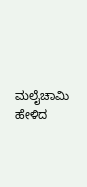ಮಲೈಚಾಮಿ ಹೇಳಿದ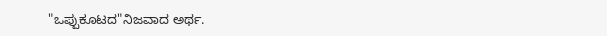"ಒಪ್ಪುಕೂಟದ"ನಿಜವಾದ ಅರ್ಥ.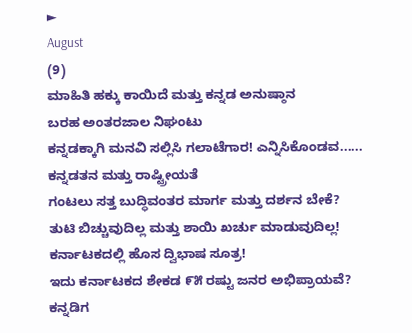►
August
(9)
ಮಾಹಿತಿ ಹಕ್ಕು ಕಾಯಿದೆ ಮತ್ತು ಕನ್ನಡ ಅನುಷ್ಠಾನ
ಬರಹ ಅಂತರಜಾಲ ನಿಘಂಟು
ಕನ್ನಡಕ್ಕಾಗಿ ಮನವಿ ಸಲ್ಲಿಸಿ ಗಲಾಟೆಗಾರ! ಎನ್ನಿಸಿಕೊಂಡವ......
ಕನ್ನಡತನ ಮತ್ತು ರಾಷ್ಟ್ರೀಯತೆ
ಗಂಟಲು ಸತ್ತ ಬುದ್ಧಿವಂತರ ಮಾರ್ಗ ಮತ್ತು ದರ್ಶನ ಬೇಕೆ?
ತುಟಿ ಬಿಚ್ಚುವುದಿಲ್ಲ ಮತ್ತು ಶಾಯಿ ಖರ್ಚು ಮಾಡುವುದಿಲ್ಲ!
ಕರ್ನಾಟಕದಲ್ಲಿ ಹೊಸ ದ್ವಿಭಾಷ ಸೂತ್ರ!
ಇದು ಕರ್ನಾಟಕದ ಶೇಕಡ ೯೫ ರಷ್ಟು ಜನರ ಅಭಿಪ್ರಾಯವೆ?
ಕನ್ನಡಿಗ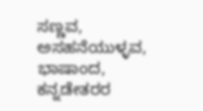ಸಣ್ಣವ, ಅಸಹನೆಯುಳ್ಳವ, ಭಾಷಾಂದ, ಕನ್ನಡೇತರರ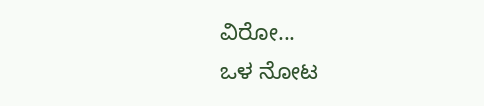ವಿರೋ...
ಒಳ ನೋಟ